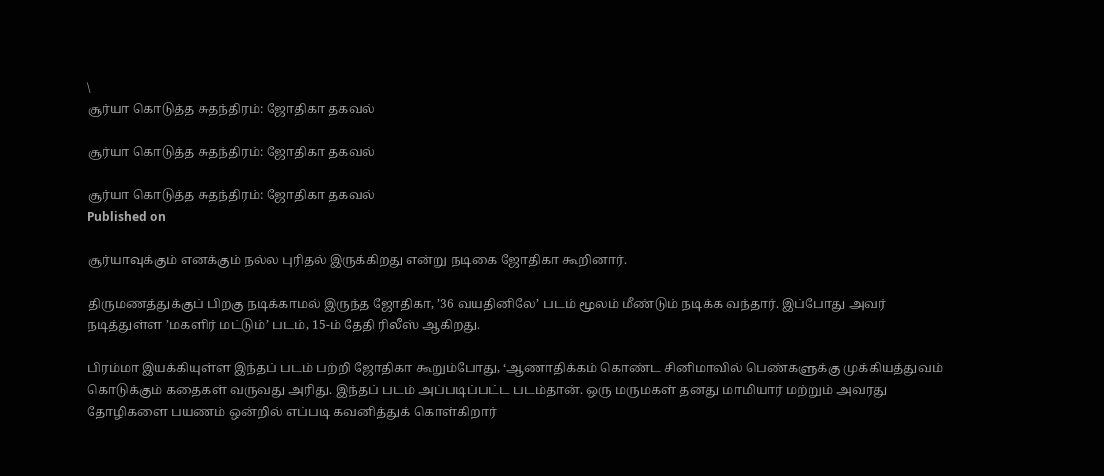\
சூர்யா கொடுத்த சுதந்திரம்: ஜோதிகா தகவல்

சூர்யா கொடுத்த சுதந்திரம்: ஜோதிகா தகவல்

சூர்யா கொடுத்த சுதந்திரம்: ஜோதிகா தகவல்
Published on

சூர்யாவுக்கும் எனக்கும் நல்ல புரிதல் இருக்கிறது என்று நடிகை ஜோதிகா கூறினார்.

திருமணத்துக்குப் பிறகு நடிக்காமல் இருந்த ஜோதிகா, ’36 வயதினிலே’ படம் மூலம் மீண்டும் நடிக்க வந்தார். இப்போது அவர் நடித்துள்ள ’மகளிர் மட்டும்’ படம், 15-ம் தேதி ரிலீஸ் ஆகிறது.

பிரம்மா இயக்கியுள்ள இந்தப் படம் பற்றி ஜோதிகா கூறும்போது, ‘ஆணாதிக்கம் கொண்ட சினிமாவில் பெண்களுக்கு முக்கியத்துவம் கொடுக்கும் கதைகள் வருவது அரிது. இந்தப் படம் அப்படிப்பட்ட படம்தான். ஒரு மருமகள் தனது மாமியார் மற்றும் அவரது தோழிகளை பயணம் ஒன்றில் எப்படி கவனித்துக் கொள்கிறார்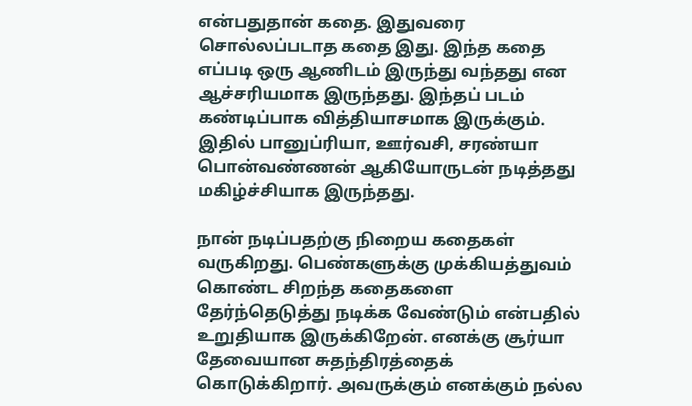என்பதுதான் கதை. இதுவரை சொல்லப்படாத கதை இது. இந்த கதை எப்படி ஒரு ஆணிடம் இருந்து வந்தது என ஆச்சரியமாக இருந்தது. இந்தப் படம் கண்டிப்பாக வித்தியாசமாக இருக்கும். இதில் பானுப்ரியா, ஊர்வசி, சரண்யா பொன்வண்ணன் ஆகியோருடன் நடித்தது மகிழ்ச்சியாக இருந்தது.

நான் நடிப்பதற்கு நிறைய கதைகள் வருகிறது. பெண்களுக்கு முக்கியத்துவம் கொண்ட சிறந்த கதைகளை தேர்ந்தெடுத்து நடிக்க வேண்டும் என்பதில் உறுதியாக இருக்கிறேன். எனக்கு சூர்யா தேவையான சுதந்திரத்தைக் கொடுக்கிறார். அவருக்கும் எனக்கும் நல்ல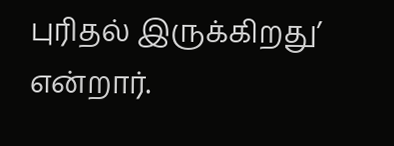புரிதல் இருக்கிறது’ என்றார்.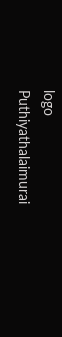logo
Puthiyathalaimurai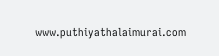www.puthiyathalaimurai.com